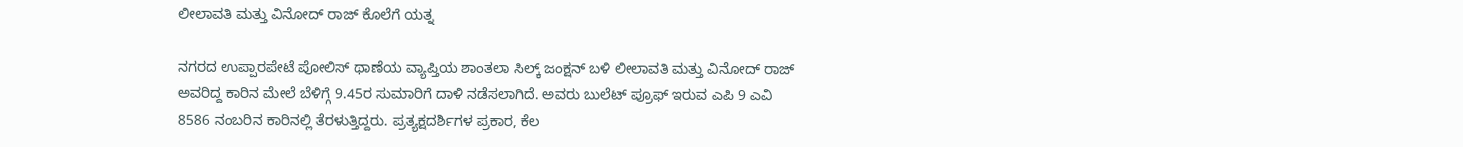ಲೀಲಾವತಿ ಮತ್ತು ವಿನೋದ್ ರಾಜ್ ಕೊಲೆಗೆ ಯತ್ನ

ನಗರದ ಉಪ್ಪಾರಪೇಟೆ ಪೋಲಿಸ್ ಥಾಣೆಯ ವ್ಯಾಪ್ತಿಯ ಶಾಂತಲಾ ಸಿಲ್ಕ್ ಜಂಕ್ಷನ್ ಬಳಿ ಲೀಲಾವತಿ ಮತ್ತು ವಿನೋದ್ ರಾಜ್ ಅವರಿದ್ದ ಕಾರಿನ ಮೇಲೆ ಬೆಳಿಗ್ಗೆ 9.45ರ ಸುಮಾರಿಗೆ ದಾಳಿ ನಡೆಸಲಾಗಿದೆ. ಅವರು ಬುಲೆಟ್ ಪ್ರೂಫ್ ಇರುವ ಎಪಿ 9 ಎವಿ 8586 ನಂಬರಿನ ಕಾರಿನಲ್ಲಿ ತೆರಳುತ್ತಿದ್ದರು. ಪ್ರತ್ಯಕ್ಷದರ್ಶಿಗಳ ಪ್ರಕಾರ, ಕೆಲ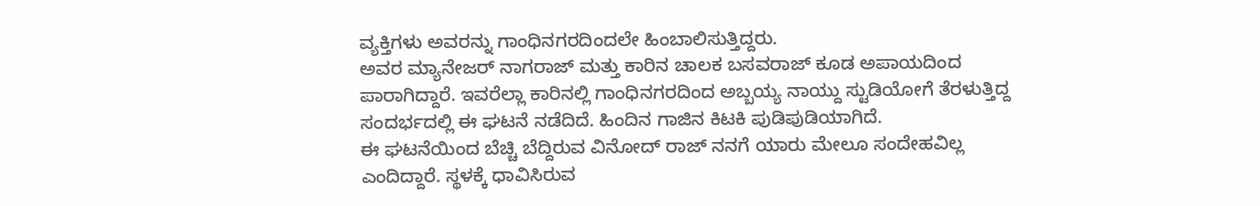ವ್ಯಕ್ತಿಗಳು ಅವರನ್ನು ಗಾಂಧಿನಗರದಿಂದಲೇ ಹಿಂಬಾಲಿಸುತ್ತಿದ್ದರು.
ಅವರ ಮ್ಯಾನೇಜರ್ ನಾಗರಾಜ್ ಮತ್ತು ಕಾರಿನ ಚಾಲಕ ಬಸವರಾಜ್ ಕೂಡ ಅಪಾಯದಿಂದ ಪಾರಾಗಿದ್ದಾರೆ. ಇವರೆಲ್ಲಾ ಕಾರಿನಲ್ಲಿ ಗಾಂಧಿನಗರದಿಂದ ಅಬ್ಬಯ್ಯ ನಾಯ್ದು ಸ್ಟುಡಿಯೋಗೆ ತೆರಳುತ್ತಿದ್ದ ಸಂದರ್ಭದಲ್ಲಿ ಈ ಘಟನೆ ನಡೆದಿದೆ. ಹಿಂದಿನ ಗಾಜಿನ ಕಿಟಕಿ ಪುಡಿಪುಡಿಯಾಗಿದೆ.
ಈ ಘಟನೆಯಿಂದ ಬೆಚ್ಚಿ ಬೆದ್ದಿರುವ ವಿನೋದ್ ರಾಜ್ ನನಗೆ ಯಾರು ಮೇಲೂ ಸಂದೇಹವಿಲ್ಲ ಎಂದಿದ್ದಾರೆ. ಸ್ಥಳಕ್ಕೆ ಧಾವಿಸಿರುವ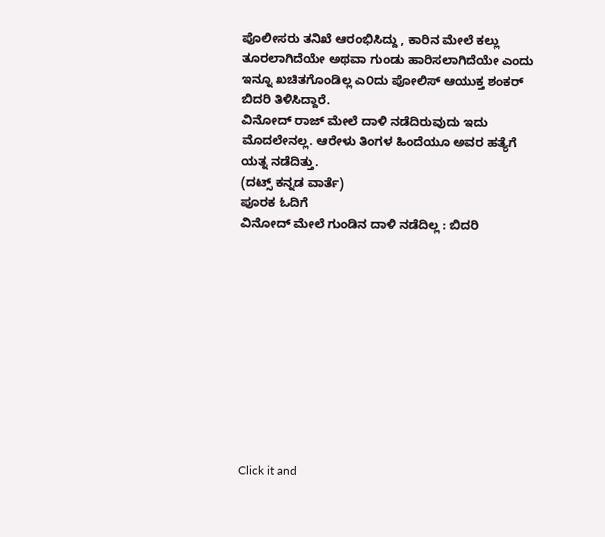ಪೊಲೀಸರು ತನಿಖೆ ಆರಂಭಿಸಿದ್ದು , ಕಾರಿನ ಮೇಲೆ ಕಲ್ಲು ತೂರಲಾಗಿದೆಯೇ ಅಥವಾ ಗುಂಡು ಹಾರಿಸಲಾಗಿದೆಯೇ ಎಂದು ಇನ್ನೂ ಖಚಿತಗೊಂಡಿಲ್ಲ ಎ೦ದು ಪೋಲಿಸ್ ಆಯುಕ್ತ ಶಂಕರ್ ಬಿದರಿ ತಿಳಿಸಿದ್ದಾರೆ.
ವಿನೋದ್ ರಾಜ್ ಮೇಲೆ ದಾಳಿ ನಡೆದಿರುವುದು ಇದು ಮೊದಲೇನಲ್ಲ. ಆರೇಳು ತಿಂಗಳ ಹಿಂದೆಯೂ ಅವರ ಹತ್ಯೆಗೆ ಯತ್ನ ನಡೆದಿತ್ತು.
(ದಟ್ಸ್ ಕನ್ನಡ ವಾರ್ತೆ)
ಪೂರಕ ಓದಿಗೆ
ವಿನೋದ್ ಮೇಲೆ ಗುಂಡಿನ ದಾಳಿ ನಡೆದಿಲ್ಲ : ಬಿದರಿ











Click it and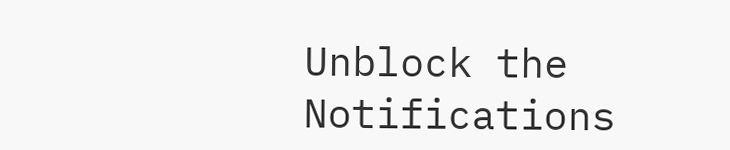Unblock the Notifications